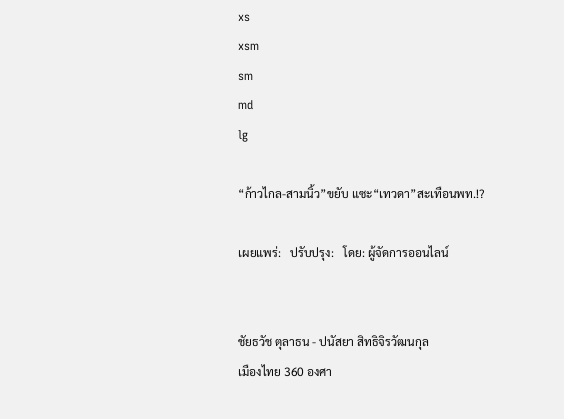xs
xsm
sm
md
lg

“ก้าวไกล-สามนิ้ว”ขยับ แซะ“เทวดา”สะเทือนพท.!?

เผยแพร่:   ปรับปรุง:   โดย: ผู้จัดการออนไลน์


ชัยธวัช ตุลาธน - ปนัสยา สิทธิจิรวัฒนกุล
เมืองไทย 360 องศา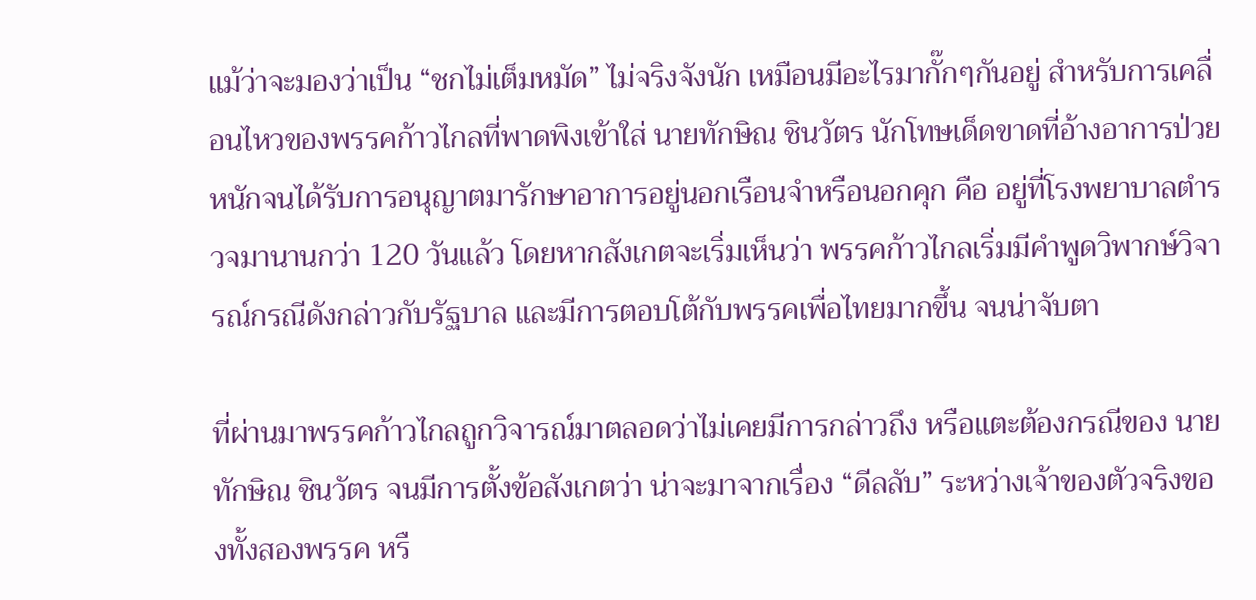แม้ว่าจะมองว่าเป็น “ชกไม่เต็มหมัด” ไม่จริงจังนัก เหมือนมีอะไรมากั๊กๆกันอยู่ สำหรับการเคลื่อนไหวของพรรคก้าวไกลที่พาดพิงเข้าใส่ นายทักษิณ ชินวัตร นักโทษเด็ดขาดที่อ้างอาการป่วยหนักจนได้รับการอนุญาตมารักษาอาการอยู่นอกเรือนจำหรือนอกคุก คือ อยู่ที่โรงพยาบาลตำรวจมานานกว่า 120 วันแล้ว โดยหากสังเกตจะเริ่มเห็นว่า พรรคก้าวไกลเริ่มมีคำพูดวิพากษ์วิจารณ์กรณีดังกล่าวกับรัฐบาล และมีการตอบโต้กับพรรคเพื่อไทยมากขึ้น จนน่าจับตา

ที่ผ่านมาพรรคก้าวไกลถูกวิจารณ์มาตลอดว่าไม่เคยมีการกล่าวถึง หรือแตะต้องกรณีของ นายทักษิณ ชินวัตร จนมีการตั้งข้อสังเกตว่า น่าจะมาจากเรื่อง “ดีลลับ” ระหว่างเจ้าของตัวจริงของทั้งสองพรรค หรื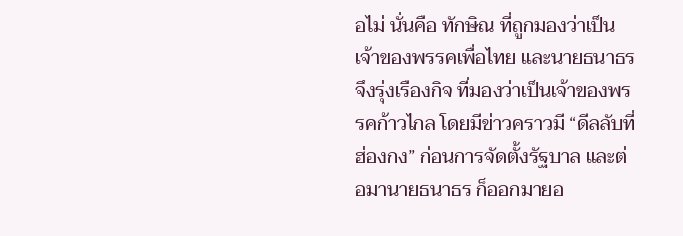อไม่ นั่นคือ ทักษิณ ที่ถูกมองว่าเป็นเจ้าของพรรคเพื่อไทย และนายธนาธร จึงรุ่งเรืองกิจ ที่มองว่าเป็นเจ้าของพรรคก้าวไกล โดยมีข่าวคราวมี “ดีลลับที่ฮ่องกง” ก่อนการจัดตั้งรัฐบาล และต่อมานายธนาธร ก็ออกมายอ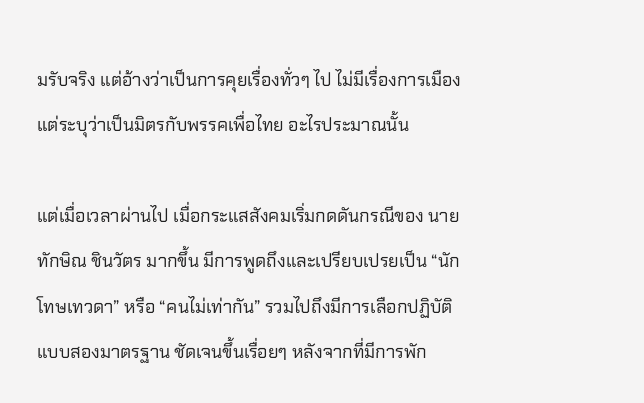มรับจริง แต่อ้างว่าเป็นการคุยเรื่องทั่วๆ ไป ไม่มีเรื่องการเมือง แต่ระบุว่าเป็นมิตรกับพรรคเพื่อไทย อะไรประมาณนั้น

แต่เมื่อเวลาผ่านไป เมื่อกระแสสังคมเริ่มกดดันกรณีของ นายทักษิณ ชินวัตร มากขึ้น มีการพูดถึงและเปรียบเปรยเป็น “นักโทษเทวดา” หรือ “คนไม่เท่ากัน” รวมไปถึงมีการเลือกปฏิบัติแบบสองมาตรฐาน ชัดเจนขึ้นเรื่อยๆ หลังจากที่มีการพัก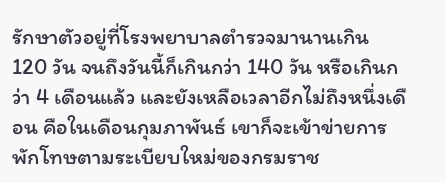รักษาตัวอยู่ที่โรงพยาบาลตำรวจมานานเกิน 120 วัน จนถึงวันนี้ก็เกินกว่า 140 วัน หรือเกินกว่า 4 เดือนแล้ว และยังเหลือเวลาอีกไม่ถึงหนึ่งเดือน คือในเดือนกุมภาพันธ์ เขาก็จะเข้าข่ายการพักโทษตามระเบียบใหม่ของกรมราช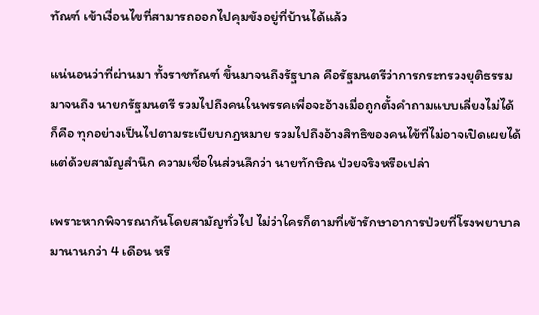ทัณฑ์ เข้าเงื่อนไขที่สามารถออกไปคุมขังอยู่ที่บ้านได้แล้ว

แน่นอนว่าที่ผ่านมา ทั้งราชทัณฑ์ ขึ้นมาจนถึงรัฐบาล คือรัฐมนตรีว่าการกระทรวงยุติธรรม มาจนถึง นายกรัฐมนตรี รวมไปถึงคนในพรรคเพื่อจะอ้างเมื่อถูกตั้งคำถามแบบเลี่ยงไม่ได้ก็คือ ทุกอย่างเป็นไปตามระเบียบกฎหมาย รวมไปถึงอ้างสิทธิของคนไข้ที่ไม่อาจเปิดเผยได้ แต่ด้วยสามัญสำนึก ความเชื่อในส่วนลึกว่า นายทักษิณ ป่วยจริงหรือเปล่า

เพราะหากพิจารณากันโดยสามัญทั่วไป ไม่ว่าใครก็ตามที่เข้ารักษาอาการป่วยที่โรงพยาบาลมานานกว่า 4 เดือน หรื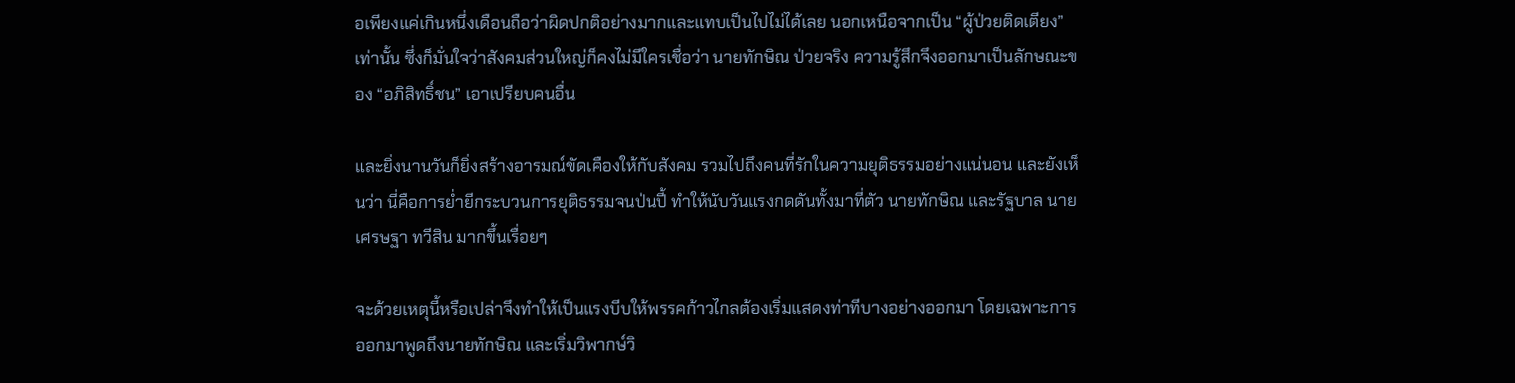อเพียงแค่เกินหนึ่งเดือนถือว่าผิดปกติอย่างมากและแทบเป็นไปไม่ได้เลย นอกเหนือจากเป็น “ผู้ป่วยติดเตียง” เท่านั้น ซึ่งก็มั่นใจว่าสังคมส่วนใหญ่ก็คงไม่มีใครเชื่อว่า นายทักษิณ ป่วยจริง ความรู้สึกจึงออกมาเป็นลักษณะของ “อภิสิทธิ์ชน” เอาเปรียบคนอื่น

และยิ่งนานวันก็ยิ่งสร้างอารมณ์ขัดเคืองให้กับสังคม รวมไปถึงคนที่รักในความยุติธรรมอย่างแน่นอน และยังเห็นว่า นี่คือการย่ำยีกระบวนการยุติธรรมจนป่นปี้ ทำให้นับวันแรงกดดันทั้งมาที่ตัว นายทักษิณ และรัฐบาล นายเศรษฐา ทวีสิน มากขึ้นเรื่อยๆ

จะด้วยเหตุนี้หรือเปล่าจึงทำให้เป็นแรงบีบให้พรรคก้าวไกลต้องเริ่มแสดงท่าทีบางอย่างออกมา โดยเฉพาะการออกมาพูดถึงนายทักษิณ และเริ่มวิพากษ์วิ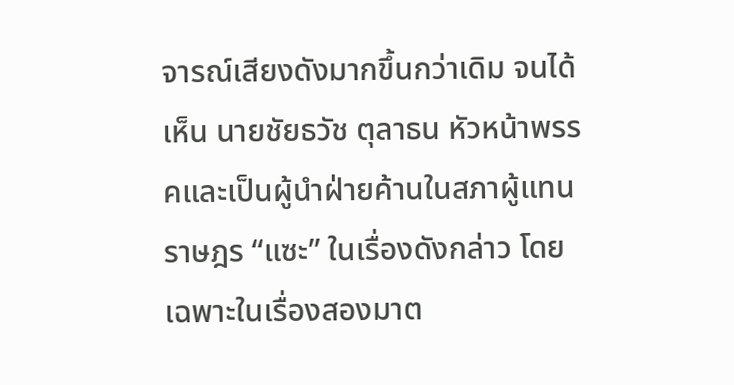จารณ์เสียงดังมากขึ้นกว่าเดิม จนได้เห็น นายชัยธวัช ตุลาธน หัวหน้าพรรคและเป็นผู้นำฝ่ายค้านในสภาผู้แทนราษฎร “แซะ” ในเรื่องดังกล่าว โดยเฉพาะในเรื่องสองมาต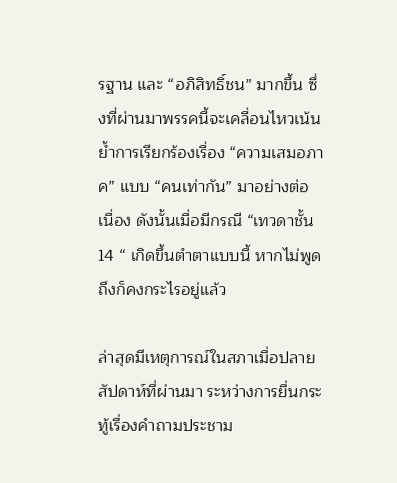รฐาน และ “อภิสิทธิ์ชน” มากขึ้น ซึ่งที่ผ่านมาพรรคนี้จะเคลื่อนไหวเน้นย้ำการเรียกร้องเรื่อง “ความเสมอภาค” แบบ “คนเท่ากัน” มาอย่างต่อเนื่อง ดังนั้นเมื่อมีกรณี “เทวดาชั้น 14 “ เกิดขึ้นตำตาแบบนี้ หากไม่พูดถึงก็คงกระไรอยู่แล้ว

ล่าสุดมีเหตุการณ์ในสภาเมื่อปลายสัปดาห์ที่ผ่านมา ระหว่างการยื่นกระทู้เรื่องคำถามประชาม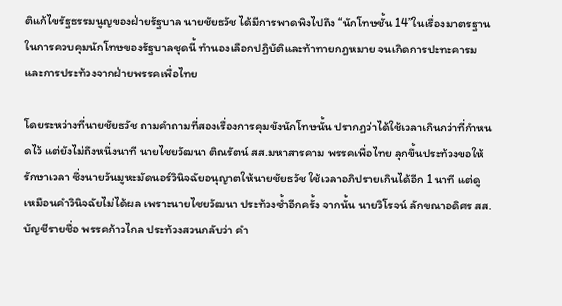ติแก้ไขรัฐธรรมนูญของฝ่ายรัฐบาล นายชัยธวัช ได้มีการพาดพิงไปถึง “นักโทษชั้น 14”ในเรื่องมาตรฐานในการควบคุมนักโทษของรัฐบาลชุดนี้ ทำนองเลือกปฏิบัติและท้าทายกฎหมาย จนเกิดการปะทะคารม และการประท้วงจากฝ่ายพรรคเพื่อไทย

โดยระหว่างที่นายชัยธวัช ถามคำถามที่สองเรื่องการคุมขังนักโทษนั้น ปรากฏว่าได้ใช้เวลาเกินกว่าที่กำหนดไว้ แต่ยังไม่ถึงหนึ่งนาที นายไชยวัฒนา ติณรัตน์ สส.มหาสารคาม พรรคเพื่อไทย ลุกขึ้นประท้วงขอให้รักษาเวลา ซึ่งนายวันมูหะมัดนอร์วินิจฉัยอนุญาตให้นายชัยธวัช ใช้เวลาอภิปรายเกินได้อีก 1 นาที แต่ดูเหมือนคำวินิจฉัยไม่ได้ผล เพราะนายไชยวัฒนา ประท้วงซ้ำอีกครั้ง จากนั้น นายวิโรจน์ ลักขณาอดิศร สส.บัญชีรายชื่อ พรรคก้าวไกล ประท้วงสวนกลับว่า คำ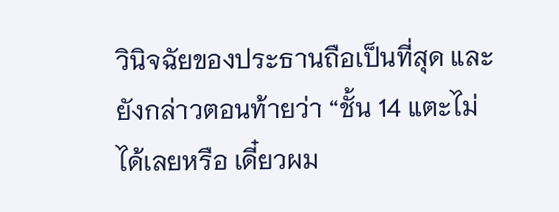วินิจฉัยของประธานถือเป็นที่สุด และยังกล่าวตอนท้ายว่า “ชั้น 14 แตะไม่ได้เลยหรือ เดี๋ยวผม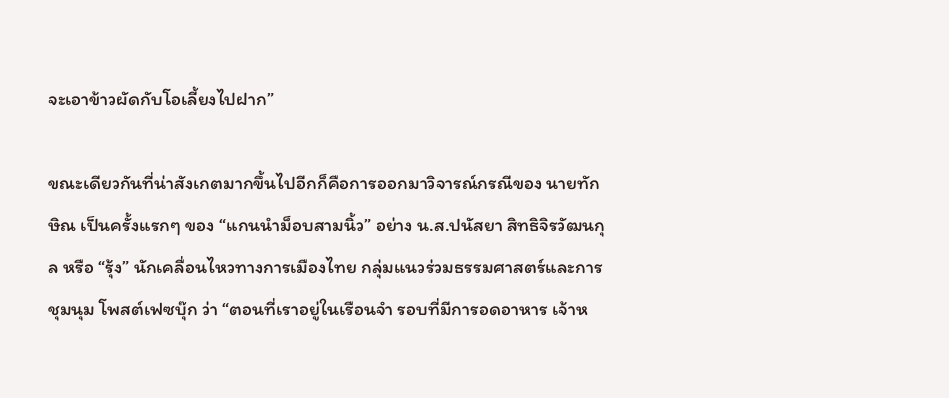จะเอาข้าวผัดกับโอเลี้ยงไปฝาก”

ขณะเดียวกันที่น่าสังเกตมากขึ้นไปอีกก็คือการออกมาวิจารณ์กรณีของ นายทักษิณ เป็นครั้งแรกๆ ของ “แกนนำม็อบสามนิ้ว” อย่าง น.ส.ปนัสยา สิทธิจิรวัฒนกุล หรือ “รุ้ง” นักเคลื่อนไหวทางการเมืองไทย กลุ่มแนวร่วมธรรมศาสตร์และการชุมนุม โพสต์เฟซบุ๊ก ว่า “ตอนที่เราอยู่ในเรือนจำ รอบที่มีการอดอาหาร เจ้าห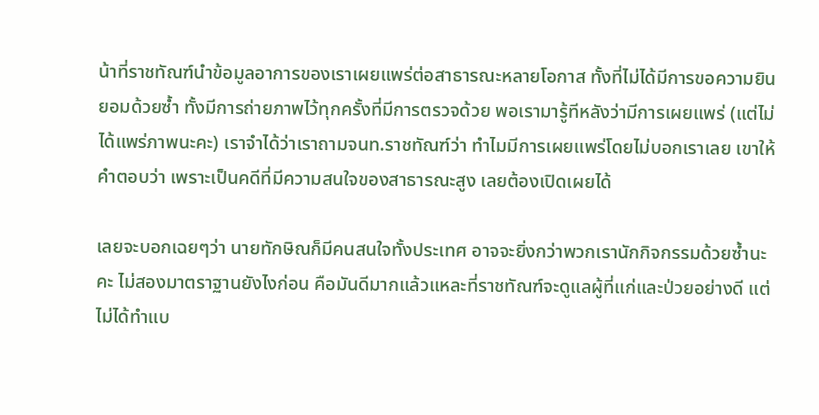น้าที่ราชทัณฑ์นำข้อมูลอาการของเราเผยแพร่ต่อสาธารณะหลายโอกาส ทั้งที่ไม่ได้มีการขอความยินยอมด้วยซ้ำ ทั้งมีการถ่ายภาพไว้ทุกครั้งที่มีการตรวจด้วย พอเรามารู้ทีหลังว่ามีการเผยแพร่ (แต่ไม่ได้แพร่ภาพนะคะ) เราจำได้ว่าเราถามจนท.ราชทัณฑ์ว่า ทำไมมีการเผยแพร่โดยไม่บอกเราเลย เขาให้คำตอบว่า เพราะเป็นคดีที่มีความสนใจของสาธารณะสูง เลยต้องเปิดเผยได้

เลยจะบอกเฉยๆว่า นายทักษิณก็มีคนสนใจทั้งประเทศ อาจจะยิ่งกว่าพวกเรานักกิจกรรมด้วยซ้ำนะคะ ไม่สองมาตราฐานยังไงก่อน คือมันดีมากแล้วแหละที่ราชทัณฑ์จะดูแลผู้ที่แก่และป่วยอย่างดี แต่ไม่ได้ทำแบ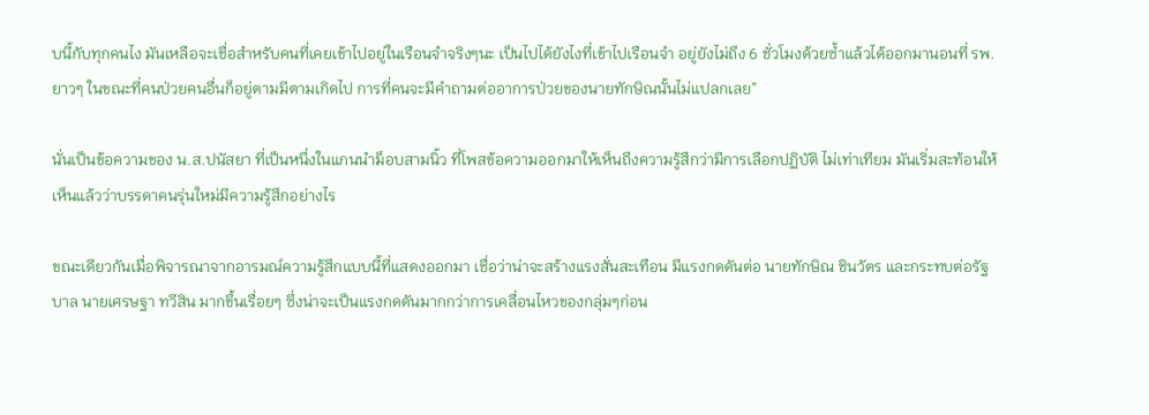บนี้กับทุกคนไง มันเหลือจะเชื่อสำหรับคนที่เคยเข้าไปอยู่ในเรือนจำจริงๆนะ เป็นไปได้ยังไงที่เข้าไปเรือนจำ อยู่ยังไม่ถึง 6 ชั่วโมงด้วยซ้ำแล้วได้ออกมานอนที่ รพ.ยาวๆ ในขณะที่คนป่วยคนอื่นก็อยู่ตามมีตามเกิดไป การที่คนจะมีคำถามต่ออาการป่วยของนายทักษิณนั้นไม่แปลกเลย”

นั่นเป็นข้อความของ น.ส.ปนัสยา ที่เป็นหนึ่งในแกนนำม็อบสามนิ้ว ที่โพสข้อความออกมาให้เห็นถึงความรู้สึกว่ามีการเลือกปฏิบัติ ไม่เท่าเทียม มันเริ่มสะท้อนให้เห็นแล้วว่าบรรดาคนรุ่นใหม่มีความรู้สึกอย่างไร

ขณะเดียวกันเมื่อพิจารณาจากอารมณ์ความรู้สึกแบบนี้ที่แสดงออกมา เชื่อว่าน่าจะสร้างแรงสั่นสะเทือน มีแรงกดดันต่อ นายทักษิณ ชินวัตร และกระทบต่อรัฐบาล นายเศรษฐา ทวีสิน มากขึ้นเรื่อยๆ ซึ่งน่าจะเป็นแรงกดดันมากกว่าการเคลื่อนไหวของกลุ่มๆก่อน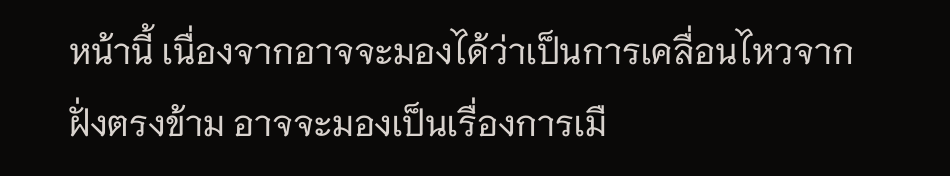หน้านี้ เนื่องจากอาจจะมองได้ว่าเป็นการเคลื่อนไหวจากฝั่งตรงข้าม อาจจะมองเป็นเรื่องการเมื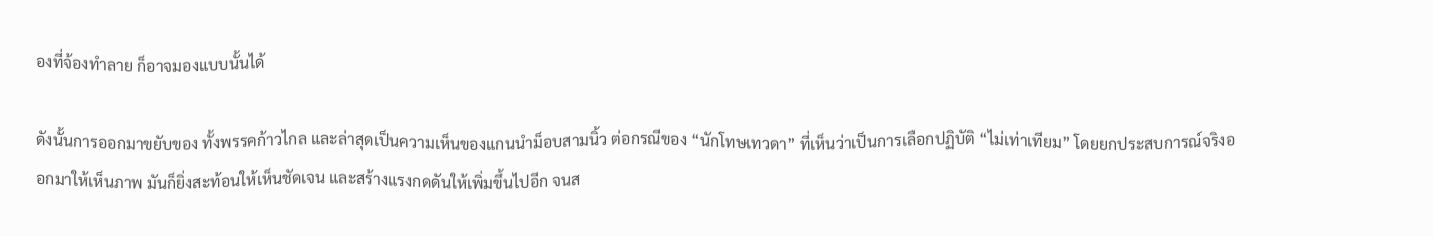องที่จ้องทำลาย ก็อาจมองแบบนั้นได้

ดังนั้นการออกมาขยับของ ทั้งพรรคก้าวไกล และล่าสุดเป็นความเห็นของแกนนำม็อบสามนิ้ว ต่อกรณีของ “นักโทษเทวดา” ที่เห็นว่าเป็นการเลือกปฏิบัติ “ไม่เท่าเทียม” โดยยกประสบการณ์จริงออกมาให้เห็นภาพ มันก็ยิ่งสะท้อนให้เห็นชัดเจน และสร้างแรงกดดันให้เพิ่มขึ้นไปอีก จนส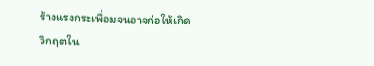ร้างแรงกระเพื่อมจนอาจก่อให้เกิดวิกฤตใน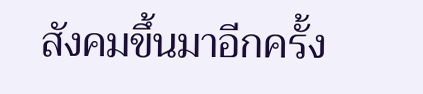สังคมขึ้นมาอีกครั้ง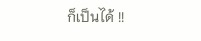ก็เป็นได้ !!